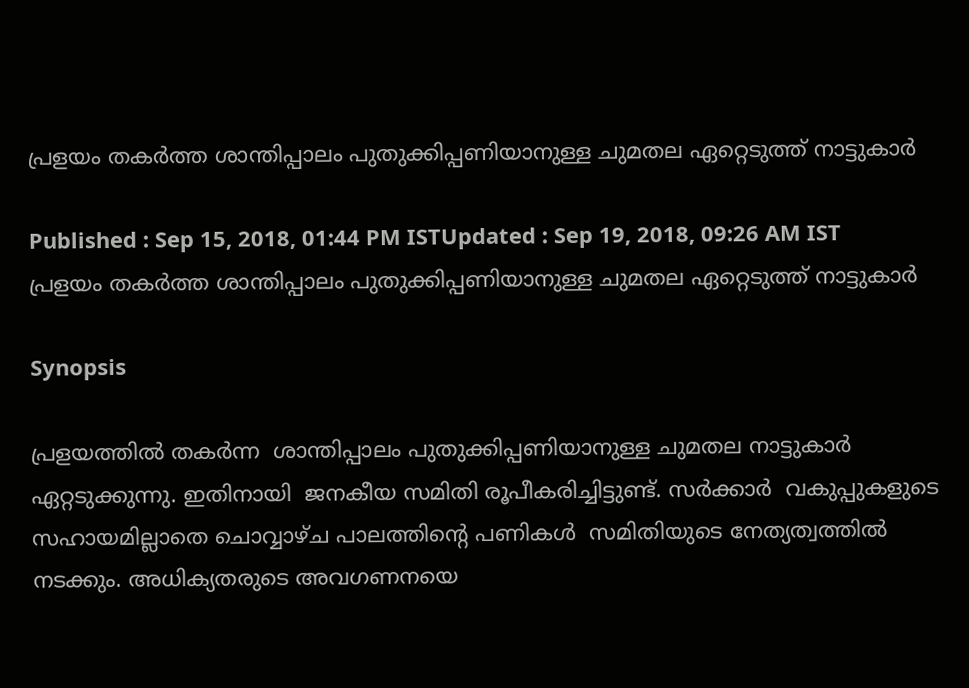പ്രളയം തകര്‍ത്ത ശാന്തിപ്പാലം പുതുക്കിപ്പണിയാനുള്ള ചുമതല ഏറ്റെടുത്ത് നാട്ടുകാര്‍

Published : Sep 15, 2018, 01:44 PM ISTUpdated : Sep 19, 2018, 09:26 AM IST
പ്രളയം തകര്‍ത്ത ശാന്തിപ്പാലം പുതുക്കിപ്പണിയാനുള്ള ചുമതല ഏറ്റെടുത്ത് നാട്ടുകാര്‍

Synopsis

പ്രളയത്തില്‍ തകര്‍ന്ന  ശാന്തിപ്പാലം പുതുക്കിപ്പണിയാനുള്ള ചുമതല നാട്ടുകാര്‍ ഏറ്റടുക്കുന്നു. ഇതിനായി  ജനകീയ സമിതി രൂപീകരിച്ചിട്ടുണ്ട്. സര്‍ക്കാര്‍  വകുപ്പുകളുടെ സഹായമില്ലാതെ ചൊവ്വാഴ്ച പാലത്തിന്റെ പണികള്‍  സമിതിയുടെ നേത്യത്വത്തില്‍ നടക്കും. അധിക്യതരുടെ അവഗണനയെ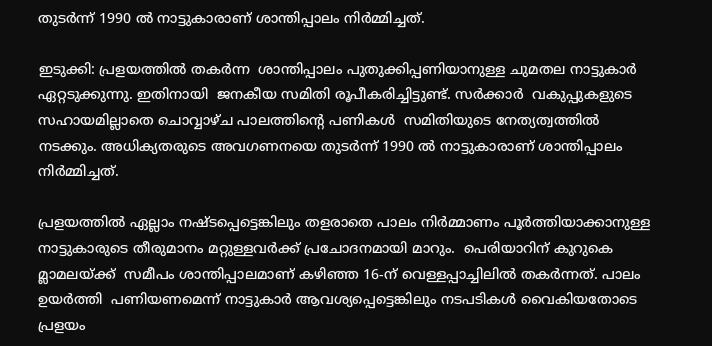തുടര്‍ന്ന് 1990 ല്‍ നാട്ടുകാരാണ് ശാന്തിപ്പാലം നിര്‍മ്മിച്ചത്.

ഇടുക്കി: പ്രളയത്തില്‍ തകര്‍ന്ന  ശാന്തിപ്പാലം പുതുക്കിപ്പണിയാനുള്ള ചുമതല നാട്ടുകാര്‍ ഏറ്റടുക്കുന്നു. ഇതിനായി  ജനകീയ സമിതി രൂപീകരിച്ചിട്ടുണ്ട്. സര്‍ക്കാര്‍  വകുപ്പുകളുടെ സഹായമില്ലാതെ ചൊവ്വാഴ്ച പാലത്തിന്റെ പണികള്‍  സമിതിയുടെ നേത്യത്വത്തില്‍ നടക്കും. അധിക്യതരുടെ അവഗണനയെ തുടര്‍ന്ന് 1990 ല്‍ നാട്ടുകാരാണ് ശാന്തിപ്പാലം നിര്‍മ്മിച്ചത്.

പ്രളയത്തില്‍ ഏല്ലാം നഷ്ടപ്പെട്ടെങ്കിലും തളരാതെ പാലം നിര്‍മ്മാണം പൂര്‍ത്തിയാക്കാനുള്ള നാട്ടുകാരുടെ തീരുമാനം മറ്റുള്ളവര്‍ക്ക് പ്രചോദനമായി മാറും.  പെരിയാറിന് കുറുകെ മ്ലാമലയ്ക്ക്  സമീപം ശാന്തിപ്പാലമാണ് കഴിഞ്ഞ 16-ന് വെള്ളപ്പാച്ചിലില്‍ തകര്‍ന്നത്. പാലം ഉയര്‍ത്തി  പണിയണമെന്ന് നാട്ടുകാര്‍ ആവശ്യപ്പെട്ടെങ്കിലും നടപടികള്‍ വൈകിയതോടെ പ്രളയം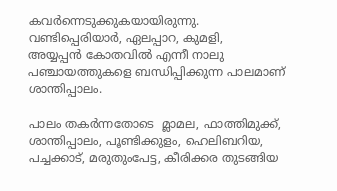കവര്‍ന്നെടുക്കുകയായിരുന്നു.  വണ്ടിപ്പെരിയാര്‍, ഏലപ്പാറ, കുമളി, അയ്യപ്പന്‍ ‌കോതവില്‍ എന്നീ നാലു പഞ്ചായത്തുകളെ ബന്ധിപ്പിക്കുന്ന പാലമാണ് ശാന്തിപ്പാലം.

പാലം തകര്‍ന്നതോടെ  മ്ലാമല, ഫാത്തിമുക്ക്, ശാന്തിപ്പാലം, പൂണ്ടിക്കുളം, ഹെലിബറിയ, പച്ചക്കാട്, മരുതുംപേട്ട, കീരിക്കര തുടങ്ങിയ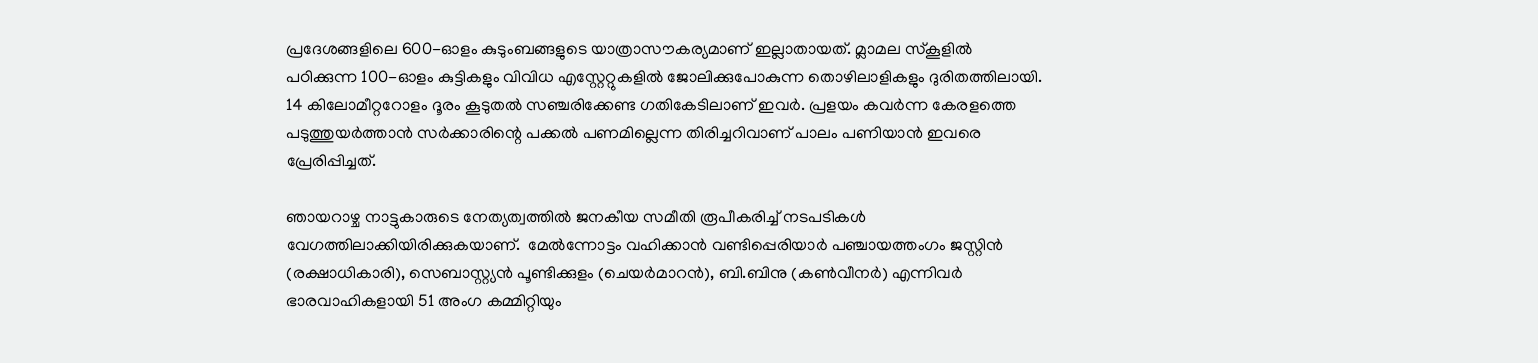പ്രദേശങ്ങളിലെ 600-ഓളം കുടുംബങ്ങളുടെ യാത്രാസൗകര്യമാണ് ഇല്ലാതായത്. മ്ലാമല സ്‌കൂളില്‍ പഠിക്കുന്ന 100-ഓളം കുട്ടികളും വിവിധ എസ്റ്റേറ്റുകളില്‍ ജോലിക്കുപോകുന്ന തൊഴിലാളികളും ദുരിതത്തിലായി. 14 കിലോമീറ്ററോളം ദൂരം കൂടുതല്‍ സഞ്ചരിക്കേണ്ട ഗതികേടിലാണ് ഇവര്‍. പ്രളയം കവര്‍ന്ന കേരളത്തെ പടുത്തുയര്‍ത്താന്‍ സര്‍ക്കാരിന്റെ പക്കല്‍ പണമില്ലെന്ന തിരിച്ചറിവാണ് പാലം പണിയാന്‍ ഇവരെ പ്രേരിപ്പിച്ചത്.

ഞായറാഴ്ച നാട്ടുകാരുടെ നേത്യത്വത്തില്‍ ജനകീയ സമീതി രൂപീകരിച്ച് നടപടികള്‍ വേഗത്തിലാക്കിയിരിക്കുകയാണ്.  മേല്‍ന്നോട്ടം വഹിക്കാന്‍ വണ്ടിപ്പെരിയാര്‍ പഞ്ചായത്തംഗം ജസ്റ്റിന്‍ (രക്ഷാധികാരി), സെബാസ്റ്റ്യന്‍ പൂണ്ടിക്കുളം (ചെയര്‍മാറന്‍), ബി.ബിനു (കണ്‍വീനര്‍) എന്നിവര്‍ ഭാരവാഹികളായി 51 അംഗ കമ്മിറ്റിയും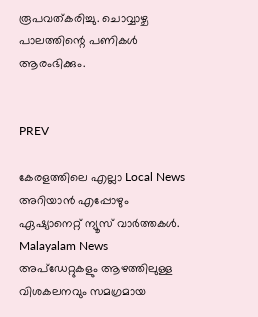രൂപവത്കരിച്ചു. ചൊവ്വാഴ്ച പാലത്തിന്റെ പണികള്‍ ആരംഭിക്കും.


PREV

കേരളത്തിലെ എല്ലാ Local News അറിയാൻ എപ്പോഴും ഏഷ്യാനെറ്റ് ന്യൂസ് വാർത്തകൾ. Malayalam News  അപ്‌ഡേറ്റുകളും ആഴത്തിലുള്ള വിശകലനവും സമഗ്രമായ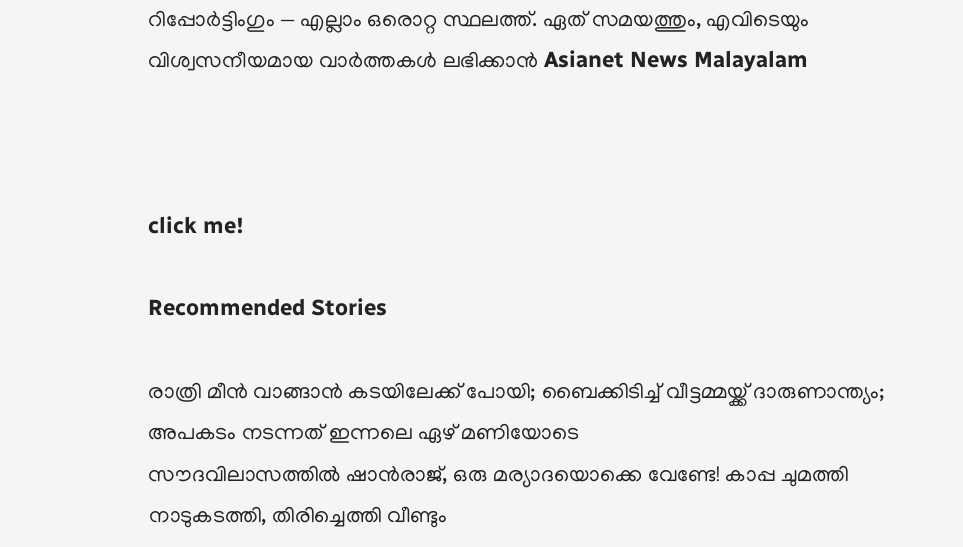റിപ്പോർട്ടിംഗും — എല്ലാം ഒരൊറ്റ സ്ഥലത്ത്. ഏത് സമയത്തും, എവിടെയും വിശ്വസനീയമായ വാർത്തകൾ ലഭിക്കാൻ Asianet News Malayalam



click me!

Recommended Stories

രാത്രി മീൻ വാങ്ങാൻ കടയിലേക്ക് പോയി; ബൈക്കിടിച്ച് വീട്ടമ്മയ്ക്ക് ദാരുണാന്ത്യം; അപകടം നടന്നത് ഇന്നലെ ഏഴ് മണിയോടെ
സൗദവിലാസത്തിൽ ഷാൻരാജ്, ഒരു മര്യാദയൊക്കെ വേണ്ടേ! കാപ്പ ചുമത്തി നാടുകടത്തി, തിരിച്ചെത്തി വീണ്ടും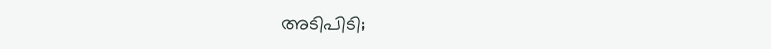അടിപിടി;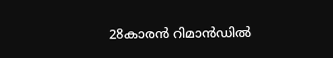28കാരൻ റിമാൻഡിൽ